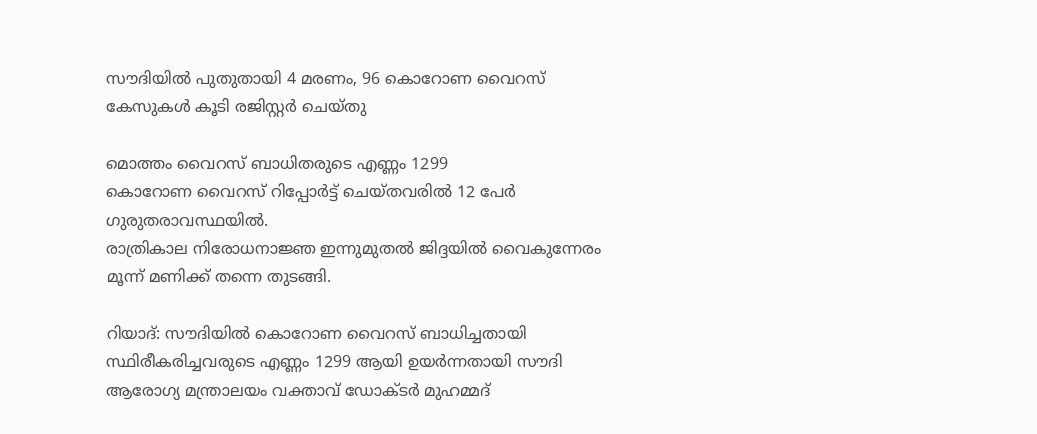സൗദിയില്‍ പുതുതായി 4 മരണം, 96 കൊറോണ വൈറസ് കേസുകള്‍ കൂടി രജിസ്റ്റര്‍ ചെയ്തു

മൊത്തം വൈറസ് ബാധിതരുടെ എണ്ണം 1299
കൊറോണ വൈറസ് റിപ്പോര്‍ട്ട് ചെയ്തവരില്‍ 12 പേര്‍ ഗുരുതരാവസ്ഥയില്‍.
രാത്രികാല നിരോധനാജ്ഞ ഇന്നുമുതല്‍ ജിദ്ദയില്‍ വൈകുന്നേരം മൂന്ന് മണിക്ക് തന്നെ തുടങ്ങി.

റിയാദ്: സൗദിയില്‍ കൊറോണ വൈറസ് ബാധിച്ചതായി സ്ഥിരീകരിച്ചവരുടെ എണ്ണം 1299 ആയി ഉയര്‍ന്നതായി സൗദി ആരോഗ്യ മന്ത്രാലയം വക്താവ് ഡോക്ടര്‍ മുഹമ്മദ്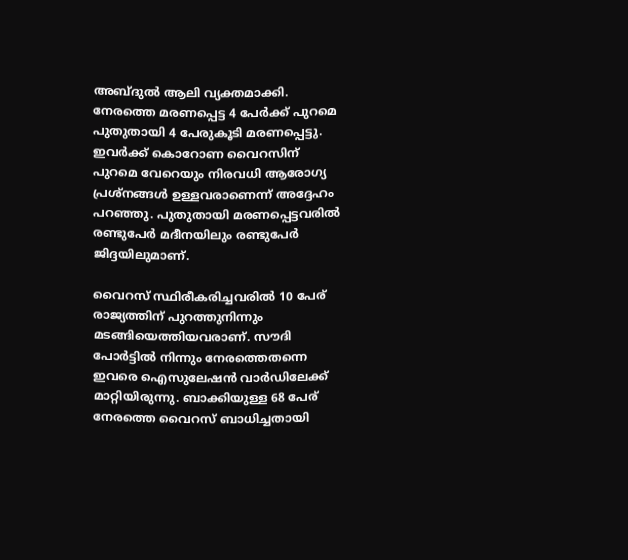അബ്ദുല്‍ ആലി വ്യക്തമാക്കി. നേരത്തെ മരണപ്പെട്ട 4 പേര്‍ക്ക് പുറമെ പുതുതായി 4 പേരുകൂടി മരണപ്പെട്ടു. ഇവര്‍ക്ക് കൊറോണ വൈറസിന് പുറമെ വേറെയും നിരവധി ആരോഗ്യ പ്രശ്‌നങ്ങള്‍ ഉള്ളവരാണെന്ന് അദ്ദേഹം പറഞ്ഞു. പുതുതായി മരണപ്പെട്ടവരില്‍ രണ്ടുപേര്‍ മദീനയിലും രണ്ടുപേര്‍ ജിദ്ദയിലുമാണ്.

വൈറസ് സ്ഥിരീകരിച്ചവരില്‍ 10 പേര് രാജ്യത്തിന് പുറത്തുനിന്നും മടങ്ങിയെത്തിയവരാണ്. സൗദി പോര്‍ട്ടില്‍ നിന്നും നേരത്തെതന്നെ ഇവരെ ഐസുലേഷന്‍ വാര്‍ഡിലേക്ക് മാറ്റിയിരുന്നു. ബാക്കിയുള്ള 68 പേര് നേരത്തെ വൈറസ് ബാധിച്ചതായി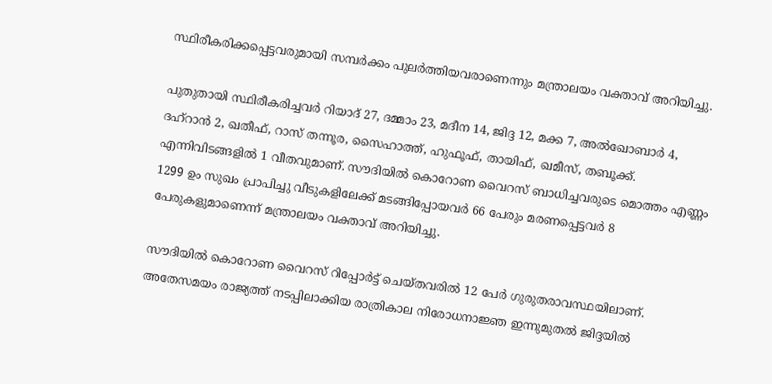സ്ഥിരീകരിക്കപ്പെട്ടവരുമായി സമ്പര്‍ക്കം പുലര്‍ത്തിയവരാണെന്നും മന്ത്രാലയം വക്താവ് അറിയിച്ചു.

പുതുതായി സ്ഥിരീകരിച്ചവര്‍ റിയാദ് 27, ദമ്മാം 23, മദീന 14, ജിദ്ദ 12, മക്ക 7, അല്‍ഖോബാര്‍ 4, ദഹ്‌റാന്‍ 2, ഖതീഫ്, റാസ് തന്നൂര, സൈഹാത്ത്, ഹുഫൂഫ്, തായിഫ്, ഖമീസ്, തബൂക്ക്. എന്നിവിടങ്ങളില്‍ 1 വീതവുമാണ്. സൗദിയില്‍ കൊറോണ വൈറസ് ബാധിച്ചവരുടെ മൊത്തം എണ്ണം 1299 ഉം സുഖം പ്രാപിച്ചു വീടുകളിലേക്ക് മടങ്ങിപ്പോയവര്‍ 66 പേരും മരണപ്പെട്ടവര്‍ 8 പേരുകളുമാണെന്ന് മന്ത്രാലയം വക്താവ് അറിയിച്ചു.

സൗദിയില്‍ കൊറോണ വൈറസ് റിപ്പോര്‍ട്ട് ചെയ്തവരില്‍ 12 പേര്‍ ഗുരുതരാവസ്ഥയിലാണ്.
അതേസമയം രാജ്യത്ത് നടപ്പിലാക്കിയ രാത്രികാല നിരോധനാജ്ഞ ഇന്നുമുതല്‍ ജിദ്ദയില്‍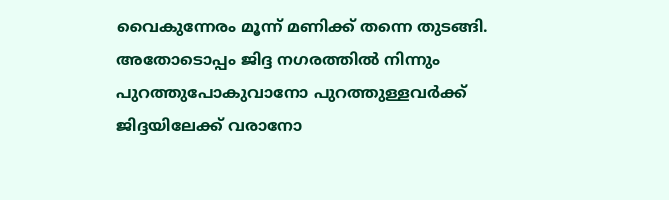വൈകുന്നേരം മൂന്ന് മണിക്ക് തന്നെ തുടങ്ങി. അതോടൊപ്പം ജിദ്ദ നഗരത്തില്‍ നിന്നും പുറത്തുപോകുവാനോ പുറത്തുള്ളവര്‍ക്ക് ജിദ്ദയിലേക്ക് വരാനോ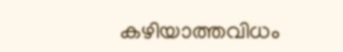കഴിയാത്തവിധം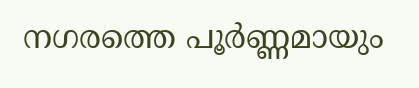നഗരത്തെ പൂര്‍ണ്ണമായും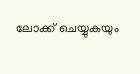ലോക്ക് ചെയ്യുകയും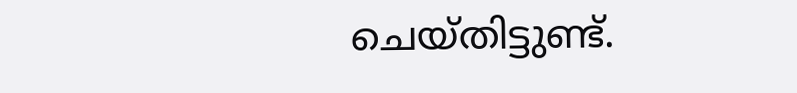ചെയ്തിട്ടുണ്ട്.